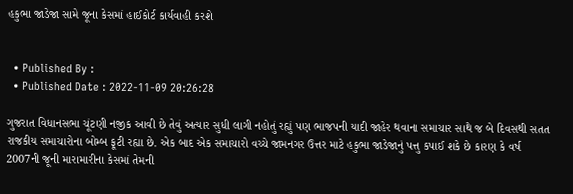હકુભા જાડેજા સામે જૂના કેસમાં હાઈકોર્ટ કાર્યવાહી કરશે


  • Published By :
  • Published Date : 2022-11-09 20:26:28

ગુજરાત વિધાનસભા ચૂંટણી નજીક આવી છે તેવું અત્યાર સુધી લાગી નહોતું રહ્યું પણ ભાજપની યાદી જાહેર થવાના સમાચાર સાથે જ બે દિવસથી સતત રાજકીય સમાચારોના બોમ્બ ફૂટી રહ્યા છે. એક બાદ એક સમાચારો વચ્ચે જામનગર ઉત્તર માટે હકુભા જાડેજાનું પત્તુ કપાઈ શકે છે કારણ કે વર્ષ 2007ની જૂની મારામારીના કેસમાં તેમની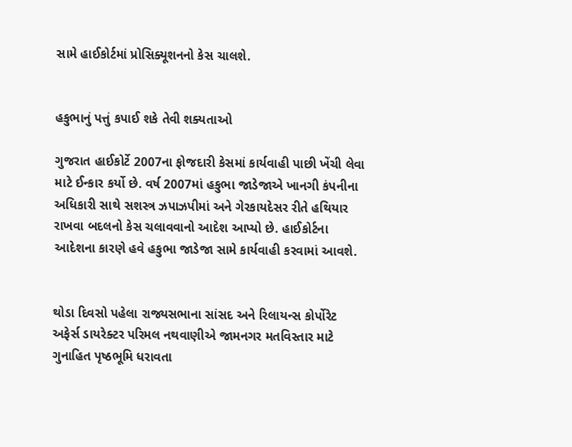સામે હાઈકોર્ટમાં પ્રોસિક્યૂશનનો કેસ ચાલશે.


હકુભાનું પત્તું કપાઈ શકે તેવી શક્યતાઓ

ગુજરાત હાઈકોર્ટે 2007ના ફોજદારી કેસમાં કાર્યવાહી પાછી ખેંચી લેવા માટે ઈન્કાર કર્યો છે. વર્ષ 2007માં હકુભા જાડેજાએ ખાનગી કંપનીના અધિકારી સાથે સશસ્ત્ર ઝપાઝપીમાં અને ગેરકાયદેસર રીતે હથિયાર રાખવા બદલનો કેસ ચલાવવાનો આદેશ આપ્યો છે. હાઈકોર્ટના આદેશના કારણે હવે હકુભા જાડેજા સામે કાર્યવાહી કરવામાં આવશે.


થોડા દિવસો પહેલા રાજ્યસભાના સાંસદ અને રિલાયન્સ કોર્પોરેટ અફેર્સ ડાયરેક્ટર પરિમલ નથવાણીએ જામનગર મતવિસ્તાર માટે ગુનાહિત પૃષ્ઠભૂમિ ધરાવતા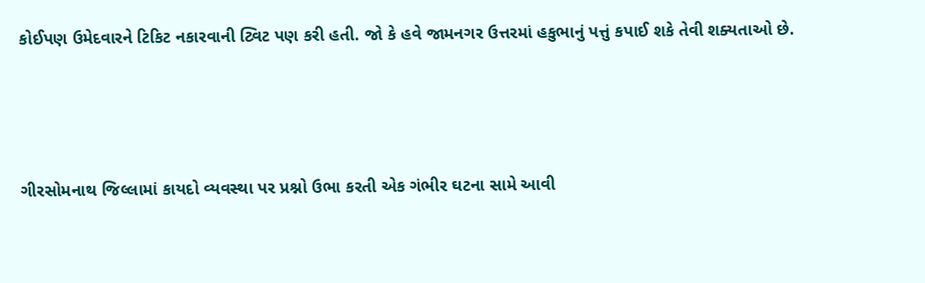કોઈપણ ઉમેદવારને ટિકિટ નકારવાની ટ્વિટ પણ કરી હતી. જો કે હવે જામનગર ઉત્તરમાં હકુભાનું પત્તું કપાઈ શકે તેવી શક્યતાઓ છે.




ગીરસોમનાથ જિલ્લામાં કાયદો વ્યવસ્થા પર પ્રશ્નો ઉભા કરતી એક ગંભીર ઘટના સામે આવી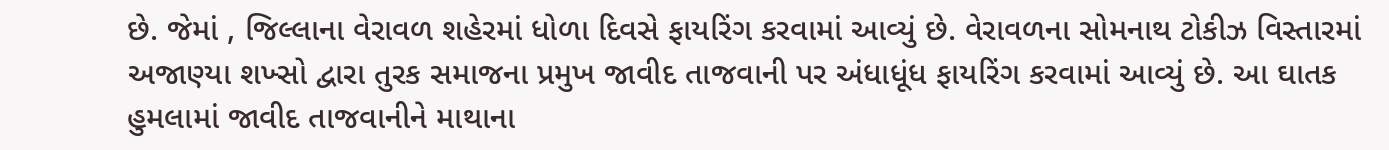છે. જેમાં , જિલ્લાના વેરાવળ શહેરમાં ધોળા દિવસે ફાયરિંગ કરવામાં આવ્યું છે. વેરાવળના સોમનાથ ટોકીઝ વિસ્તારમાં અજાણ્યા શખ્સો દ્વારા તુરક સમાજના પ્રમુખ જાવીદ તાજવાની પર અંધાધૂંધ ફાયરિંગ કરવામાં આવ્યું છે. આ ઘાતક હુમલામાં જાવીદ તાજવાનીને માથાના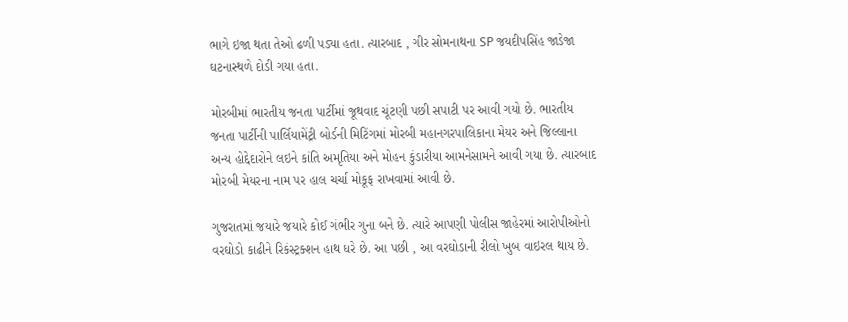ભાગે ઇજા થતા તેઓ ઢળી પડ્યા હતા. ત્યારબાદ , ગીર સોમનાથના SP જયદીપસિંહ જાડેજા ઘટનાસ્થળે દોડી ગયા હતા.

મોરબીમાં ભારતીય જનતા પાર્ટીમાં જૂથવાદ ચૂંટણી પછી સપાટી પર આવી ગયો છે. ભારતીય જનતા પાર્ટીની પાર્લિયામેંટ્રી બોર્ડની મિટિંગમાં મોરબી મહાનગરપાલિકાના મેયર અને જિલ્લાના અન્ય હોદ્દેદારોને લઇને કાંતિ અમૃતિયા અને મોહન કુંડારીયા આમનેસામને આવી ગયા છે. ત્યારબાદ મોરબી મેયરના નામ પર હાલ ચર્ચા મોકૂફ રાખવામાં આવી છે.

ગુજરાતમાં જયારે જયારે કોઈ ગંભીર ગુના બને છે. ત્યારે આપણી પોલીસ જાહેરમાં આરોપીઓનો વરઘોડો કાઢીને રિકંસ્ટ્રક્શન હાથ ધરે છે. આ પછી , આ વરઘોડાની રીલો ખુબ વાઇરલ થાય છે.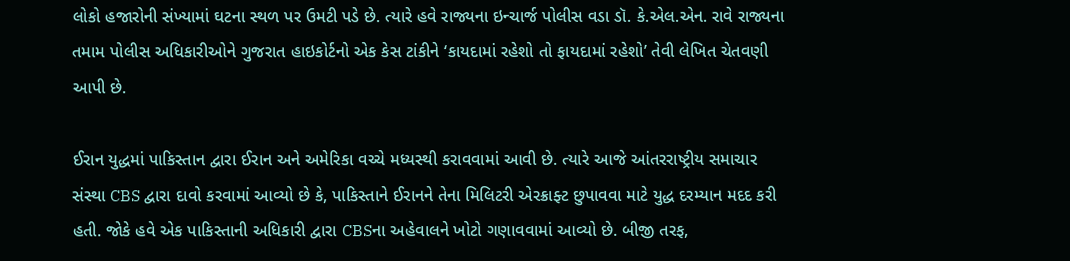લોકો હજારોની સંખ્યામાં ઘટના સ્થળ પર ઉમટી પડે છે. ત્યારે હવે રાજ્યના ઇન્ચાર્જ પોલીસ વડા ડૉ. કે.એલ.એન. રાવે રાજ્યના તમામ પોલીસ અધિકારીઓને ગુજરાત હાઇકોર્ટનો એક કેસ ટાંકીને ‘કાયદામાં રહેશો તો ફાયદામાં રહેશો’ તેવી લેખિત ચેતવણી આપી છે.

ઈરાન યુદ્ધમાં પાકિસ્તાન દ્વારા ઈરાન અને અમેરિકા વચ્ચે મધ્યસ્થી કરાવવામાં આવી છે. ત્યારે આજે આંતરરાષ્ટ્રીય સમાચાર સંસ્થા CBS દ્વારા દાવો કરવામાં આવ્યો છે કે, પાકિસ્તાને ઈરાનને તેના મિલિટરી એરક્રાફ્ટ છુપાવવા માટે યુદ્ધ દરમ્યાન મદદ કરી હતી. જોકે હવે એક પાકિસ્તાની અધિકારી દ્વારા CBSના અહેવાલને ખોટો ગણાવવામાં આવ્યો છે. બીજી તરફ,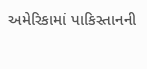અમેરિકામાં પાકિસ્તાનની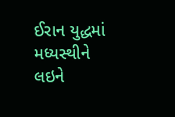ઈરાન યુદ્ધમાં મધ્યસ્થીને લઇને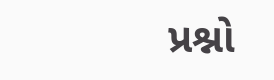પ્રશ્નો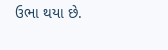ઉભા થયા છે.